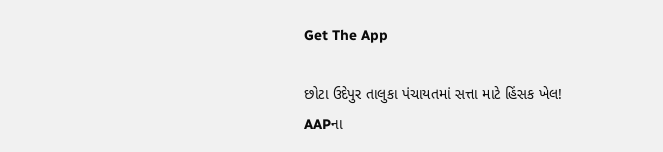Get The App

છોટા ઉદેપુર તાલુકા પંચાયતમાં સત્તા માટે હિંસક ખેલ! AAPના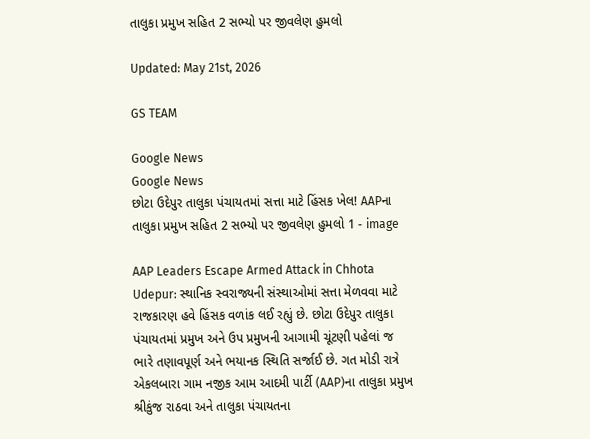તાલુકા પ્રમુખ સહિત 2 સભ્યો પર જીવલેણ હુમલો

Updated: May 21st, 2026

GS TEAM

Google News
Google News
છોટા ઉદેપુર તાલુકા પંચાયતમાં સત્તા માટે હિંસક ખેલ! AAPના તાલુકા પ્રમુખ સહિત 2 સભ્યો પર જીવલેણ હુમલો 1 - image

AAP Leaders Escape Armed Attack in Chhota Udepur: સ્થાનિક સ્વરાજ્યની સંસ્થાઓમાં સત્તા મેળવવા માટે રાજકારણ હવે હિંસક વળાંક લઈ રહ્યું છે. છોટા ઉદેપુર તાલુકા પંચાયતમાં પ્રમુખ અને ઉપ પ્રમુખની આગામી ચૂંટણી પહેલાં જ ભારે તણાવપૂર્ણ અને ભયાનક સ્થિતિ સર્જાઈ છે. ગત મોડી રાત્રે એકલબારા ગામ નજીક આમ આદમી પાર્ટી (AAP)ના તાલુકા પ્રમુખ શ્રીકુંજ રાઠવા અને તાલુકા પંચાયતના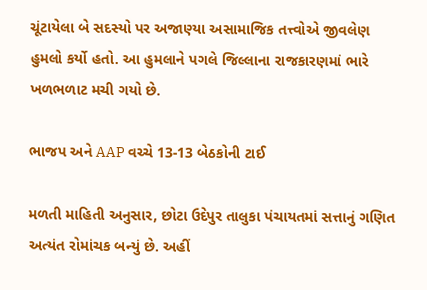ચૂંટાયેલા બે સદસ્યો પર અજાણ્યા અસામાજિક તત્ત્વોએ જીવલેણ હુમલો કર્યો હતો. આ હુમલાને પગલે જિલ્લાના રાજકારણમાં ભારે ખળભળાટ મચી ગયો છે.

ભાજપ અને AAP વચ્ચે 13-13 બેઠકોની ટાઈ

મળતી માહિતી અનુસાર, છોટા ઉદેપુર તાલુકા પંચાયતમાં સત્તાનું ગણિત અત્યંત રોમાંચક બન્યું છે. અહીં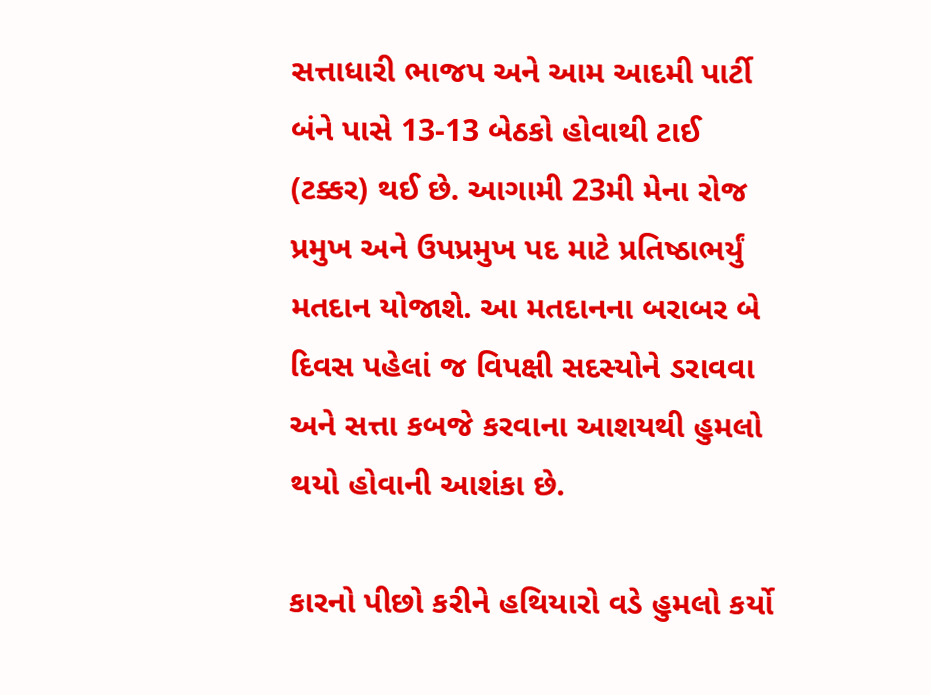સત્તાધારી ભાજપ અને આમ આદમી પાર્ટી બંને પાસે 13-13 બેઠકો હોવાથી ટાઈ (ટક્કર) થઈ છે. આગામી 23મી મેના રોજ પ્રમુખ અને ઉપપ્રમુખ પદ માટે પ્રતિષ્ઠાભર્યું મતદાન યોજાશે. આ મતદાનના બરાબર બે દિવસ પહેલાં જ વિપક્ષી સદસ્યોને ડરાવવા અને સત્તા કબજે કરવાના આશયથી હુમલો થયો હોવાની આશંકા છે.

કારનો પીછો કરીને હથિયારો વડે હુમલો કર્યો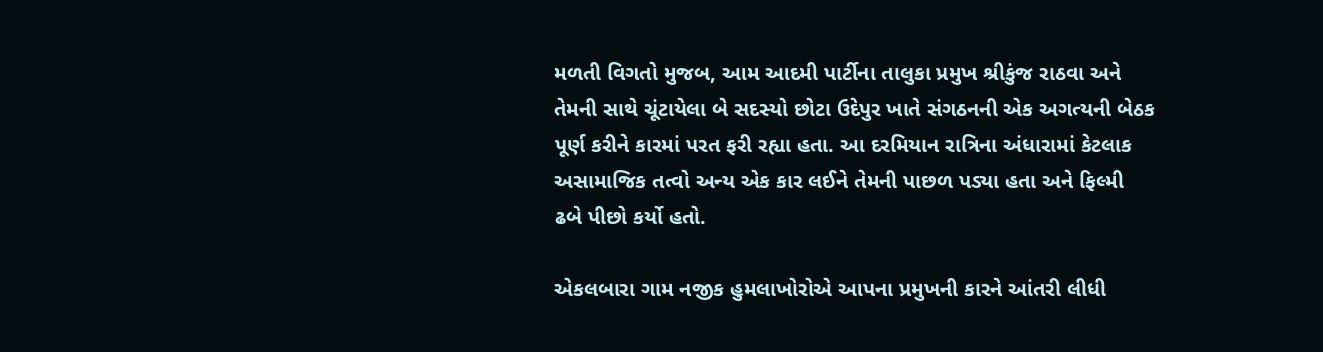મળતી વિગતો મુજબ, આમ આદમી પાર્ટીના તાલુકા પ્રમુખ શ્રીકુંજ રાઠવા અને તેમની સાથે ચૂંટાયેલા બે સદસ્યો છોટા ઉદેપુર ખાતે સંગઠનની એક અગત્યની બેઠક પૂર્ણ કરીને કારમાં પરત ફરી રહ્યા હતા. આ દરમિયાન રાત્રિના અંધારામાં કેટલાક અસામાજિક તત્વો અન્ય એક કાર લઈને તેમની પાછળ પડ્યા હતા અને ફિલ્મી ઢબે પીછો કર્યો હતો.

એકલબારા ગામ નજીક હુમલાખોરોએ આપના પ્રમુખની કારને આંતરી લીધી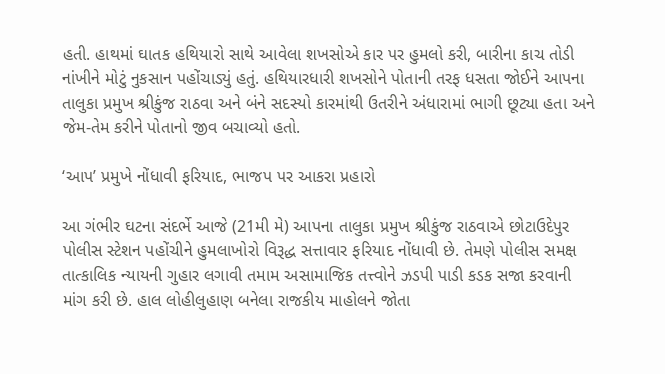હતી. હાથમાં ઘાતક હથિયારો સાથે આવેલા શખસોએ કાર પર હુમલો કરી, બારીના કાચ તોડી નાંખીને મોટું નુકસાન પહોંચાડ્યું હતું. હથિયારધારી શખસોને પોતાની તરફ ધસતા જોઈને આપના તાલુકા પ્રમુખ શ્રીકુંજ રાઠવા અને બંને સદસ્યો કારમાંથી ઉતરીને અંધારામાં ભાગી છૂટ્યા હતા અને જેમ-તેમ કરીને પોતાનો જીવ બચાવ્યો હતો.

‘આપ’ પ્રમુખે નોંધાવી ફરિયાદ, ભાજપ પર આકરા પ્રહારો

આ ગંભીર ઘટના સંદર્ભે આજે (21મી મે) આપના તાલુકા પ્રમુખ શ્રીકુંજ રાઠવાએ છોટાઉદેપુર પોલીસ સ્ટેશન પહોંચીને હુમલાખોરો વિરૂદ્ધ સત્તાવાર ફરિયાદ નોંધાવી છે. તેમણે પોલીસ સમક્ષ તાત્કાલિક ન્યાયની ગુહાર લગાવી તમામ અસામાજિક તત્ત્વોને ઝડપી પાડી કડક સજા કરવાની માંગ કરી છે. હાલ લોહીલુહાણ બનેલા રાજકીય માહોલને જોતા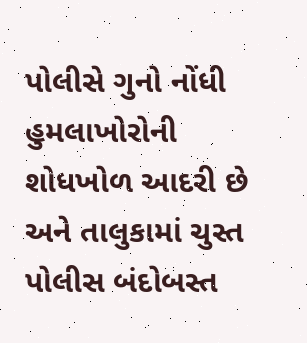પોલીસે ગુનો નોંધી હુમલાખોરોની શોધખોળ આદરી છે અને તાલુકામાં ચુસ્ત પોલીસ બંદોબસ્ત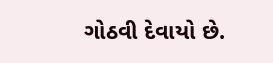ગોઠવી દેવાયો છે.